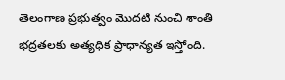తెలంగాణ ప్రభుత్వం మొదటి నుంచి శాంతి భద్రతలకు అత్యధిక ప్రాధాన్యత ఇస్తోంది.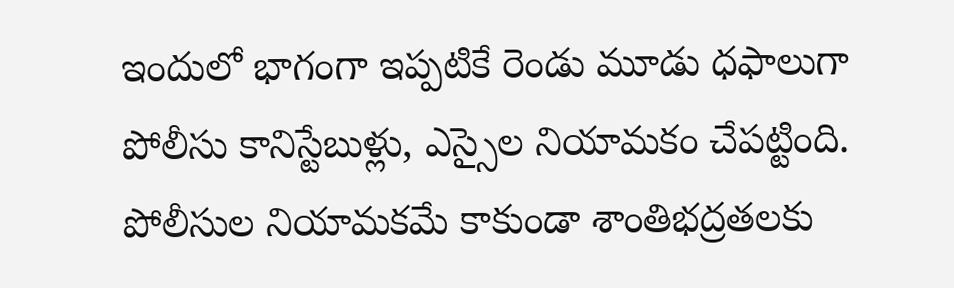ఇందులో భాగంగా ఇప్పటికే రెండు మూడు ధఫాలుగా పోలీసు కానిస్టేబుళ్లు, ఎస్సైల నియామకం చేపట్టింది. పోలీసుల నియామకమే కాకుండా శాంతిభద్రతలకు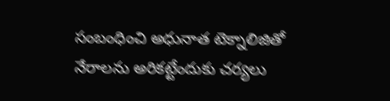సంబంధించి అధునాత టెక్నాలిజితో నేరాలను అరికట్టేందుకు చర్యలు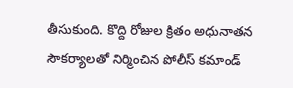తీసుకుంది. కొద్ది రోజుల క్రితం అధునాతన సౌకర్యాలతో నిర్మించిన పోలీస్ కమాండ్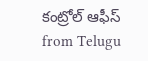కంట్రోల్ ఆఫీస్
from Telugu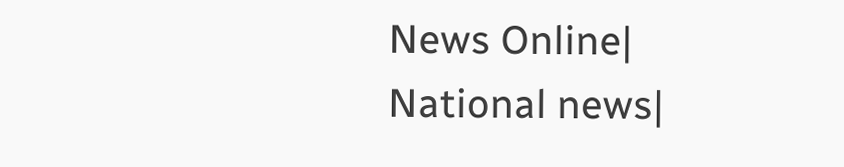News Online| National news|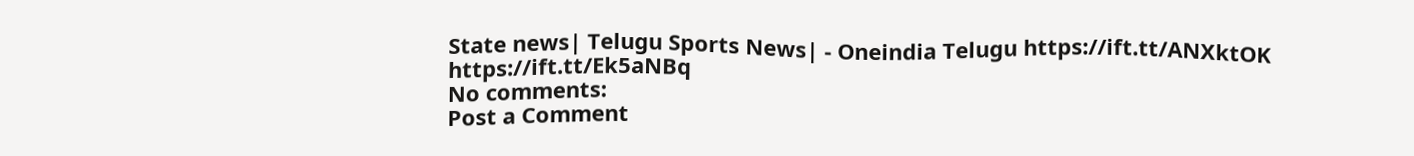State news| Telugu Sports News| - Oneindia Telugu https://ift.tt/ANXktOK
https://ift.tt/Ek5aNBq
No comments:
Post a Comment